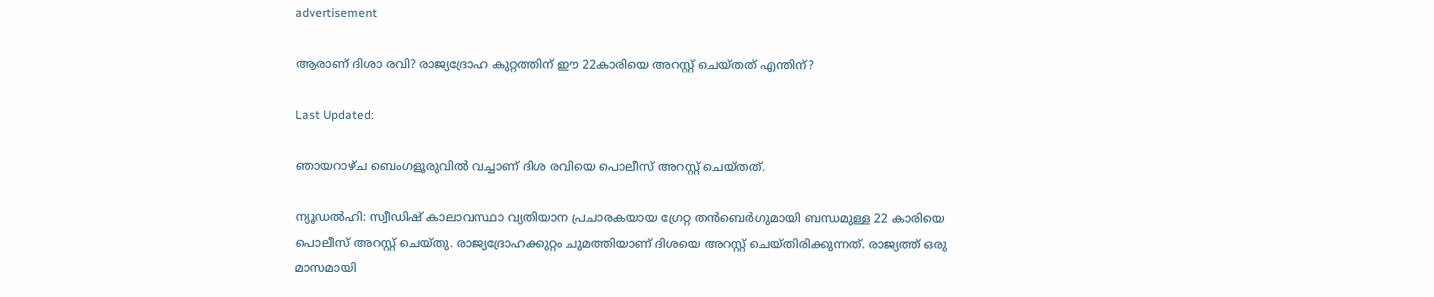advertisement

ആരാണ് ദിശാ രവി? രാജ്യദ്രോഹ കുറ്റത്തിന് ഈ 22കാരിയെ അറസ്റ്റ് ചെയ്തത് എന്തിന്?

Last Updated:

ഞായറാഴ്ച ബെംഗളൂരുവിൽ വച്ചാണ് ദിശ രവിയെ പൊലീസ് അറസ്റ്റ് ചെയ്തത്.

ന്യൂഡൽഹി: സ്വീഡിഷ് കാലാവസ്ഥാ വ്യതിയാന പ്രചാരകയായ ഗ്രേറ്റ തൻബെർഗുമായി ബന്ധമുള്ള 22 കാരിയെ പൊലീസ് അറസ്റ്റ് ചെയ്തു. രാജ്യദ്രോഹക്കുറ്റം ചുമത്തിയാണ് ദിശയെ അറസ്റ്റ് ചെയ്തിരിക്കുന്നത്. രാജ്യത്ത് ഒരു മാസമായി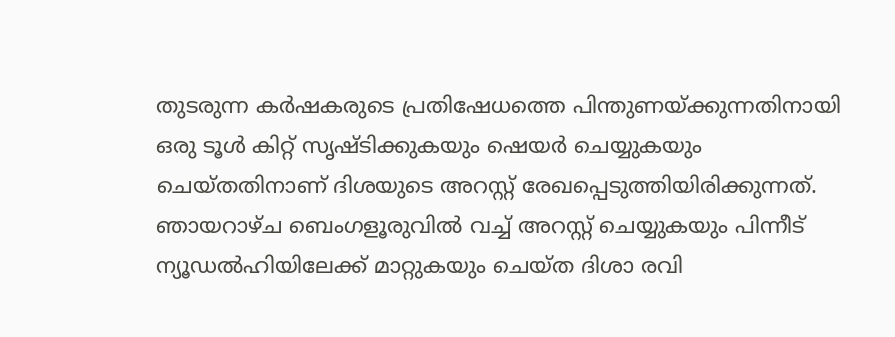തുടരുന്ന കർഷകരുടെ പ്രതിഷേധത്തെ പിന്തുണയ്ക്കുന്നതിനായി ഒരു ടൂൾ കിറ്റ് സൃഷ്ടിക്കുകയും ഷെയർ ചെയ്യുകയും ചെയ്തതിനാണ് ദിശയുടെ അറസ്റ്റ് രേഖപ്പെടുത്തിയിരിക്കുന്നത്.
ഞായറാഴ്ച ബെംഗളൂരുവിൽ വച്ച് അറസ്റ്റ് ചെയ്യുകയും പിന്നീട് ന്യൂഡൽഹിയിലേക്ക് മാറ്റുകയും ചെയ്ത ദിശാ രവി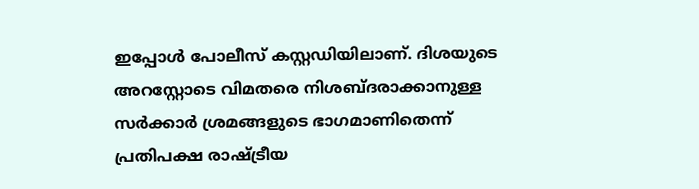ഇപ്പോൾ പോലീസ് കസ്റ്റഡിയിലാണ്. ദിശയുടെ അറസ്റ്റോടെ വിമതരെ നിശബ്ദരാക്കാനുള്ള സർക്കാർ ശ്രമങ്ങളുടെ ഭാഗമാണിതെന്ന് പ്രതിപക്ഷ രാഷ്ട്രീയ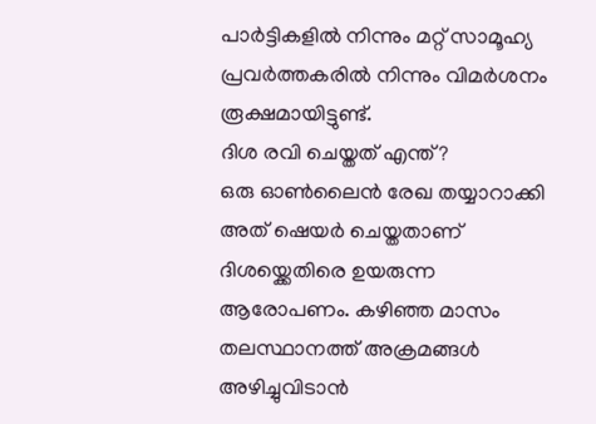പാർട്ടികളിൽ നിന്നും മറ്റ് സാമൂഹ്യ പ്രവർത്തകരിൽ നിന്നും വിമർശനം രൂക്ഷമായിട്ടുണ്ട്.
ദിശ രവി ചെയ്തത് എന്ത്?
ഒരു ഓൺലൈൻ രേഖ തയ്യാറാക്കി അത് ഷെയർ ചെയ്തതാണ് ദിശയ്ക്കെതിരെ ഉയരുന്ന ആരോപണം. കഴിഞ്ഞ മാസം തലസ്ഥാനത്ത് അക്രമങ്ങൾ അഴിച്ചുവിടാൻ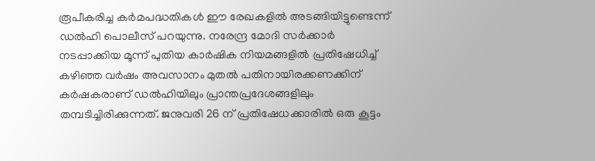രൂപീകരിച്ച കർമപദ്ധതികൾ ഈ രേഖകളിൽ അടങ്ങിയിട്ടുണ്ടെന്ന് ഡൽഹി പൊലീസ് പറയുന്നു. നരേന്ദ്ര മോദി സർക്കാർ നടപ്പാക്കിയ മൂന്ന് പുതിയ കാർഷിക നിയമങ്ങളിൽ പ്രതിഷേധിച്ച് കഴിഞ്ഞ വർഷം അവസാനം മുതൽ പതിനായിരക്കണക്കിന് കർഷകരാണ് ഡൽഹിയിലും പ്രാന്തപ്രദേശങ്ങളിലും തമ്പടിച്ചിരിക്കുന്നത്. ജനുവരി 26 ന് പ്രതിഷേധക്കാരിൽ ഒരു കൂട്ടം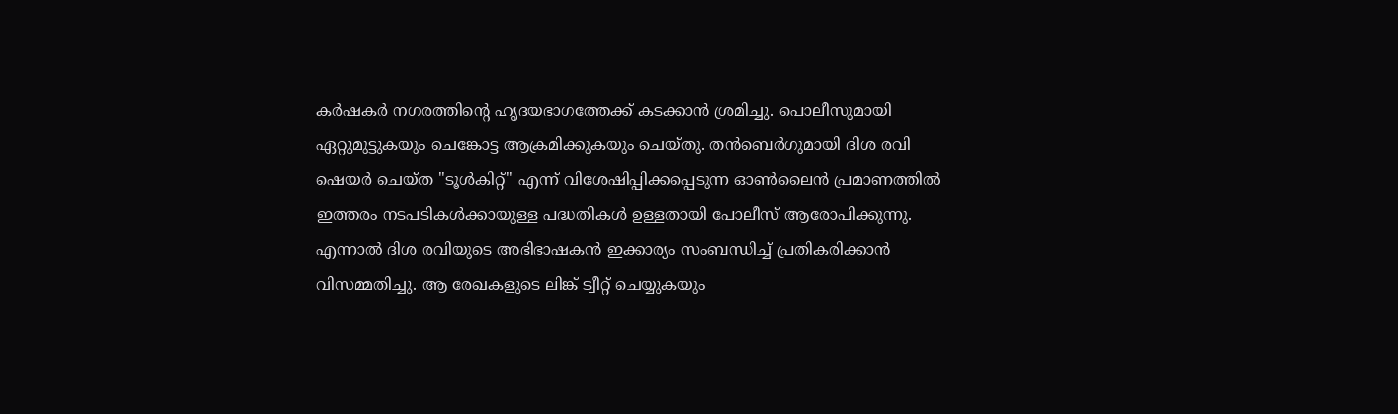കർഷകർ നഗരത്തിന്റെ ഹൃദയഭാഗത്തേക്ക് കടക്കാൻ ശ്രമിച്ചു. പൊലീസുമായി ഏറ്റുമുട്ടുകയും ചെങ്കോട്ട ആക്രമിക്കുകയും ചെയ്തു. തൻ‌ബെർഗുമായി ദിശ രവി ഷെയർ ചെയ്ത "ടൂൾകിറ്റ്" എന്ന് വിശേഷിപ്പിക്കപ്പെടുന്ന ഓൺലൈൻ പ്രമാണത്തിൽ ഇത്തരം നടപടികൾക്കായുള്ള പദ്ധതികൾ ഉള്ളതായി പോലീസ് ആരോപിക്കുന്നു. എന്നാൽ ദിശ രവിയുടെ അഭിഭാഷകൻ ഇക്കാര്യം സംബന്ധിച്ച് പ്രതികരിക്കാൻ വിസമ്മതിച്ചു. ആ രേഖകളുടെ ലിങ്ക് ട്വീറ്റ് ചെയ്യുകയും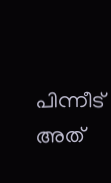പിന്നീട് അത്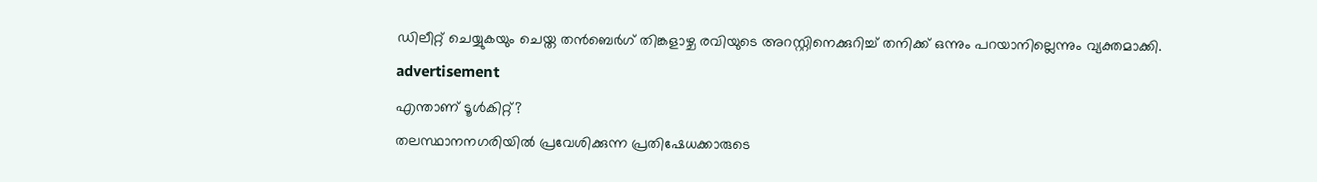ഡിലീറ്റ് ചെയ്യുകയും ചെയ്ത തൻ‌ബെർഗ് തിങ്കളാഴ്ച രവിയുടെ അറസ്റ്റിനെക്കുറിച്ച് തനിക്ക് ഒന്നും പറയാനില്ലെന്നും വ്യക്തമാക്കി.
advertisement
എന്താണ് ടൂൾകിറ്റ്?
തലസ്ഥാനനഗരിയിൽ പ്രവേശിക്കുന്ന പ്രതിഷേധക്കാരുടെ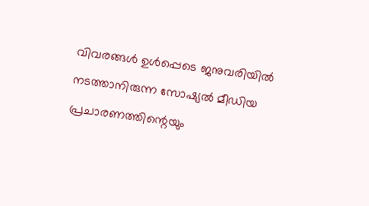വിവരങ്ങൾ ഉൾപ്പെടെ ജനുവരിയിൽ നടത്താനിരുന്ന സോഷ്യൽ മീഡിയ പ്രചാരണത്തിന്റെയും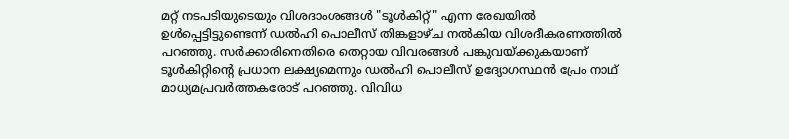മറ്റ് നടപടിയുടെയും വിശദാംശങ്ങൾ "ടൂൾകിറ്റ്" എന്ന രേഖയിൽ ഉൾപ്പെട്ടിട്ടുണ്ടെന്ന് ഡൽഹി പൊലീസ് തിങ്കളാഴ്ച നൽകിയ വിശദീകരണത്തിൽ പറഞ്ഞു. സർക്കാരിനെതിരെ തെറ്റായ വിവരങ്ങൾ പങ്കുവയ്ക്കുകയാണ് ടൂൾകിറ്റിന്റെ പ്രധാന ലക്ഷ്യമെന്നും ഡൽഹി പൊലീസ് ഉദ്യോഗസ്ഥൻ പ്രേം നാഥ് മാധ്യമപ്രവർത്തകരോട് പറഞ്ഞു. വിവിധ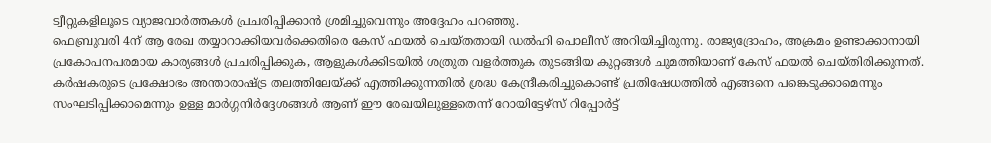ട്വീറ്റുകളിലൂടെ വ്യാജവാർത്തകൾ പ്രചരിപ്പിക്കാൻ ശ്രമിച്ചുവെന്നും അദ്ദേഹം പറഞ്ഞു.
ഫെബ്രുവരി 4ന് ആ രേഖ തയ്യാറാക്കിയവർക്കെതിരെ കേസ് ഫയൽ ചെയ്തതായി ഡൽഹി പൊലീസ് അറിയിച്ചിരുന്നു. രാജ്യദ്രോഹം, അക്രമം ഉണ്ടാക്കാനായി പ്രകോപനപരമായ കാര്യങ്ങൾ പ്രചരിപ്പിക്കുക, ആളുകൾക്കിടയിൽ ശത്രുത വളർത്തുക തുടങ്ങിയ കുറ്റങ്ങൾ ചുമത്തിയാണ് കേസ് ഫയൽ ചെയ്തിരിക്കുന്നത്. കർഷകരുടെ പ്രക്ഷോഭം അന്താരാഷ്ട്ര തലത്തിലേയ്ക്ക് എത്തിക്കുന്നതിൽ ശ്രദ്ധ കേന്ദ്രീകരിച്ചുകൊണ്ട് പ്രതിഷേധത്തിൽ എങ്ങനെ പങ്കെടുക്കാമെന്നും സംഘടിപ്പിക്കാമെന്നും ഉള്ള മാർഗ്ഗനിർദ്ദേശങ്ങൾ ആണ് ഈ രേഖയിലുള്ളതെന്ന് റോയിട്ടേഴ്‌സ് റിപ്പോർട്ട്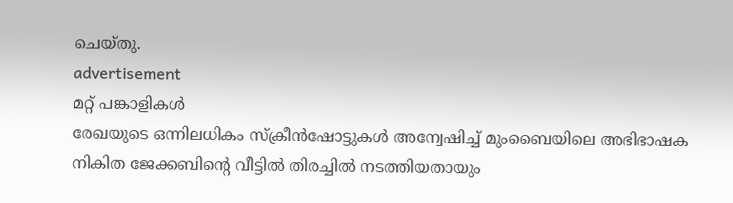ചെയ്തു.
advertisement
മറ്റ് പങ്കാളികൾ
രേഖയുടെ ഒന്നിലധികം സ്ക്രീൻഷോട്ടുകൾ അന്വേഷിച്ച് മുംബൈയിലെ അഭിഭാഷക നികിത ജേക്കബിന്റെ വീട്ടിൽ തിരച്ചിൽ നടത്തിയതായും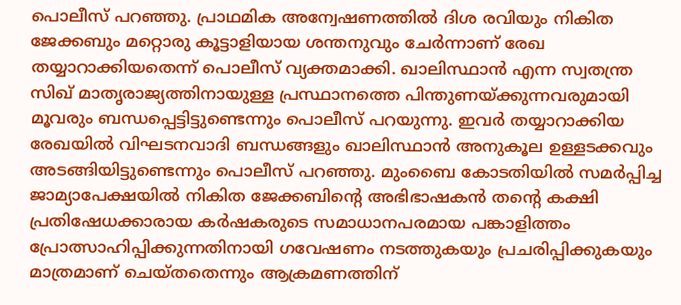പൊലീസ് പറഞ്ഞു. പ്രാഥമിക അന്വേഷണത്തിൽ ദിശ രവിയും നികിത ജേക്കബും മറ്റൊരു കൂട്ടാളിയായ ശന്തനുവും ചേർന്നാണ് രേഖ തയ്യാറാക്കിയതെന്ന് പൊലീസ് വ്യക്തമാക്കി. ഖാലിസ്ഥാൻ എന്ന സ്വതന്ത്ര സിഖ് മാതൃരാജ്യത്തിനായുള്ള പ്രസ്ഥാനത്തെ പിന്തുണയ്ക്കുന്നവരുമായി മൂവരും ബന്ധപ്പെട്ടിട്ടുണ്ടെന്നും പൊലീസ് പറയുന്നു. ഇവർ തയ്യാറാക്കിയ രേഖയിൽ വിഘടനവാദി ബന്ധങ്ങളും ഖാലിസ്ഥാൻ അനുകൂല ഉള്ളടക്കവും അടങ്ങിയിട്ടുണ്ടെന്നും പൊലീസ് പറഞ്ഞു. മുംബൈ കോടതിയിൽ സമർപ്പിച്ച ജാമ്യാപേക്ഷയിൽ നികിത ജേക്കബിന്റെ അഭിഭാഷകൻ തന്റെ കക്ഷി പ്രതിഷേധക്കാരായ കർഷകരുടെ സമാധാനപരമായ പങ്കാളിത്തം പ്രോത്സാഹിപ്പിക്കുന്നതിനായി ഗവേഷണം നടത്തുകയും പ്രചരിപ്പിക്കുകയും മാത്രമാണ് ചെയ്തതെന്നും ആക്രമണത്തിന്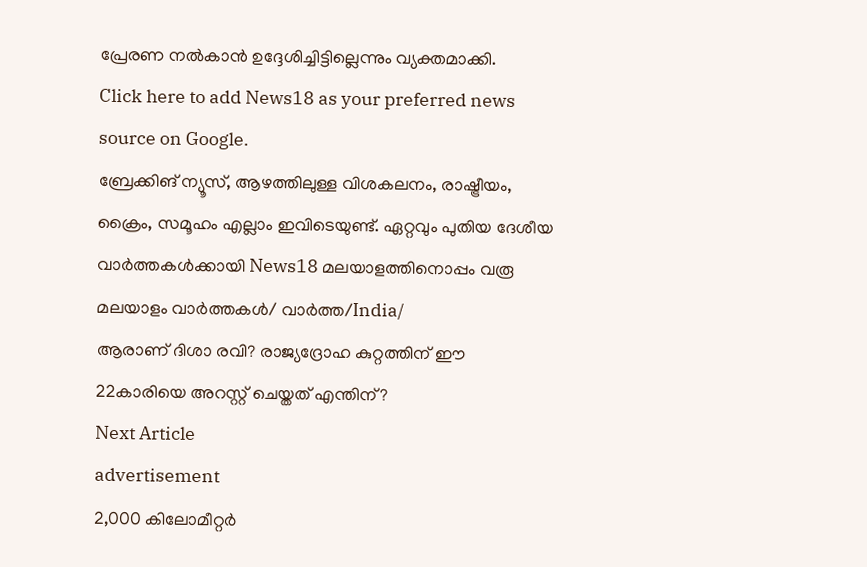പ്രേരണ നൽകാൻ ഉദ്ദേശിച്ചിട്ടില്ലെന്നും വ്യക്തമാക്കി.
Click here to add News18 as your preferred news source on Google.
ബ്രേക്കിങ് ന്യൂസ്, ആഴത്തിലുള്ള വിശകലനം, രാഷ്ട്രീയം, ക്രൈം, സമൂഹം എല്ലാം ഇവിടെയുണ്ട്. ഏറ്റവും പുതിയ ദേശീയ വാർത്തകൾക്കായി News18 മലയാളത്തിനൊപ്പം വരൂ
മലയാളം വാർത്തകൾ/ വാർത്ത/India/
ആരാണ് ദിശാ രവി? രാജ്യദ്രോഹ കുറ്റത്തിന് ഈ 22കാരിയെ അറസ്റ്റ് ചെയ്തത് എന്തിന്?
Next Article
advertisement
2,000 കിലോമീറ്റർ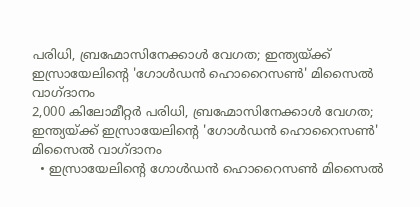പരിധി, ബ്രഹ്മോസിനേക്കാൾ വേഗത; ഇന്ത്യയ്ക്ക് ഇസ്രായേലിന്റെ 'ഗോൾഡൻ ഹൊറൈസൺ' മിസൈൽ വാഗ്ദാനം
2,000 കിലോമീറ്റർ പരിധി, ബ്രഹ്മോസിനേക്കാൾ വേഗത; ഇന്ത്യയ്ക്ക് ഇസ്രായേലിന്റെ 'ഗോൾഡൻ ഹൊറൈസൺ' മിസൈൽ വാഗ്ദാനം
  • ഇസ്രായേലിന്റെ ഗോൾഡൻ ഹൊറൈസൺ മിസൈൽ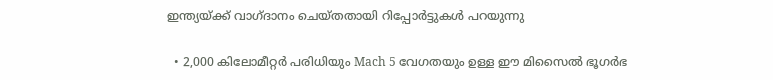ഇന്ത്യയ്ക്ക് വാഗ്ദാനം ചെയ്തതായി റിപ്പോർട്ടുകൾ പറയുന്നു

  • 2,000 കിലോമീറ്റർ പരിധിയും Mach 5 വേഗതയും ഉള്ള ഈ മിസൈൽ ഭൂഗർഭ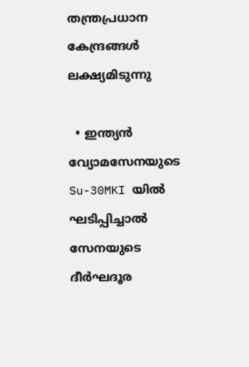തന്ത്രപ്രധാന കേന്ദ്രങ്ങൾ ലക്ഷ്യമിടുന്നു

  • ഇന്ത്യൻ വ്യോമസേനയുടെ Su-30MKI യിൽ ഘടിപ്പിച്ചാൽ സേനയുടെ ദീർഘദൂര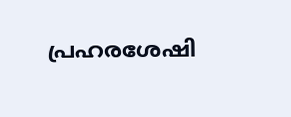പ്രഹരശേഷി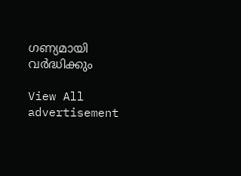ഗണ്യമായി വർദ്ധിക്കും

View All
advertisement